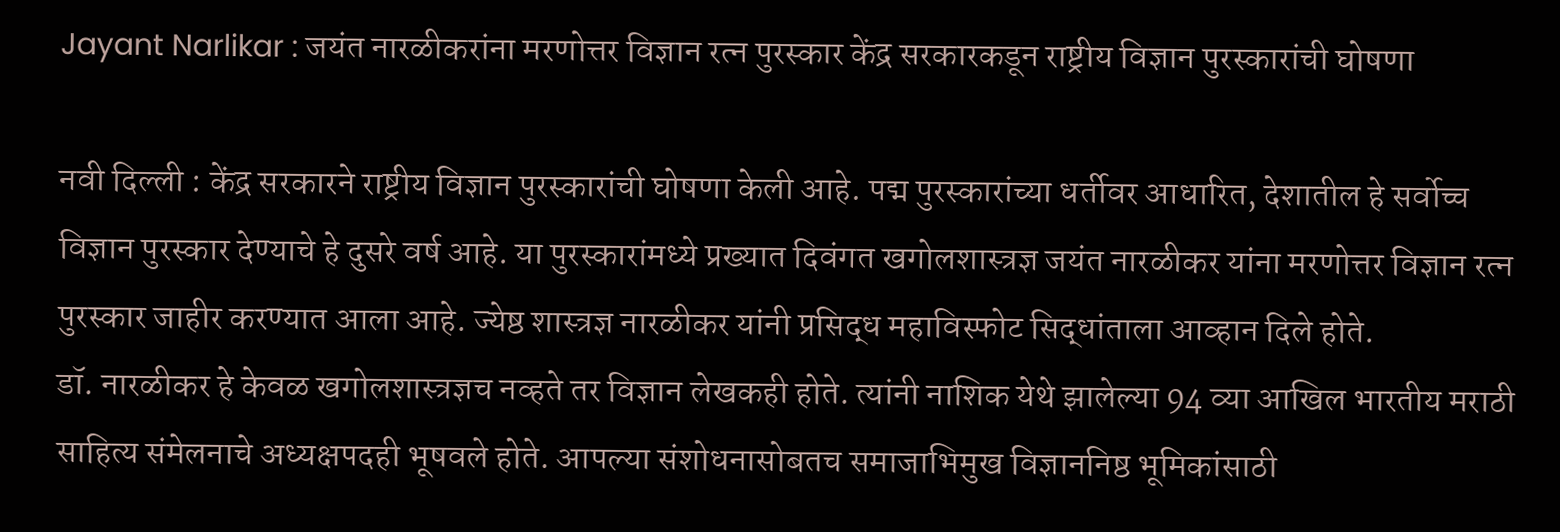Jayant Narlikar : जयंत नारळीकरांना मरणोत्तर विज्ञान रत्न पुरस्कार केंद्र सरकारकडून राष्ट्रीय विज्ञान पुरस्कारांची घोषणा

नवी दिल्ली : केंद्र सरकारने राष्ट्रीय विज्ञान पुरस्कारांची घोषणा केली आहे. पद्म पुरस्कारांच्या धर्तीवर आधारित, देशातील हे सर्वोच्च विज्ञान पुरस्कार देण्याचे हे दुसरे वर्ष आहे. या पुरस्कारांमध्ये प्रख्यात दिवंगत खगोलशास्त्रज्ञ जयंत नारळीकर यांना मरणोत्तर विज्ञान रत्न पुरस्कार जाहीर करण्यात आला आहे. ज्येष्ठ शास्त्रज्ञ नारळीकर यांनी प्रसिद्ध महाविस्फोट सिद्धांताला आव्हान दिले होते.
डॉ. नारळीकर हे केवळ खगोलशास्त्रज्ञच नव्हते तर विज्ञान लेखकही होते. त्यांनी नाशिक येथे झालेल्या 94 व्या आखिल भारतीय मराठी साहित्य संमेलनाचे अध्यक्षपदही भूषवले होते. आपल्या संशोधनासोबतच समाजाभिमुख विज्ञाननिष्ठ भूमिकांसाठी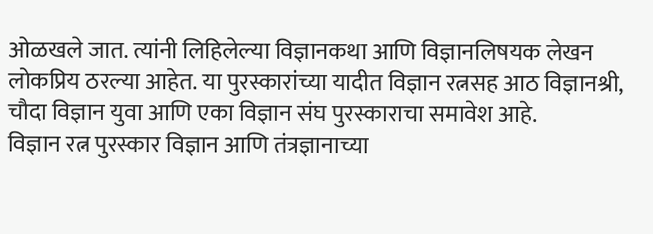ओळखले जात. त्यांनी लिहिलेल्या विज्ञानकथा आणि विज्ञानलिषयक लेखन लोकप्रिय ठरल्या आहेत. या पुरस्कारांच्या यादीत विज्ञान रत्नसह आठ विज्ञानश्री, चौदा विज्ञान युवा आणि एका विज्ञान संघ पुरस्काराचा समावेश आहे.
विज्ञान रत्न पुरस्कार विज्ञान आणि तंत्रज्ञानाच्या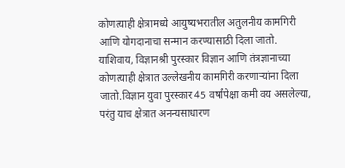कोणत्याही क्षेत्रामध्ये आयुष्यभरातील अतुलनीय कामगिरी आणि योगदानाचा सन्मान करण्यासाठी दिला जातो. याशिवाय, विज्ञानश्री पुरस्कार विज्ञान आणि तंत्रज्ञानाच्या कोणत्याही क्षेत्रात उल्लेखनीय कामगिरी करणाऱ्यांना दिला जातो.विज्ञान युवा पुरस्कार 45 वर्षांपेक्षा कमी वय असलेल्या, परंतु याच क्षेत्रात अनन्यसाधारण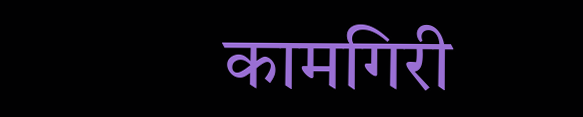कामगिरी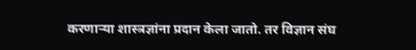करणाऱ्या शास्त्रज्ञांना प्रदान केला जातो. तर विज्ञान संघ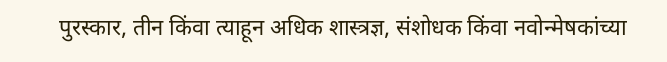पुरस्कार, तीन किंवा त्याहून अधिक शास्त्रज्ञ, संशोधक किंवा नवोन्मेषकांच्या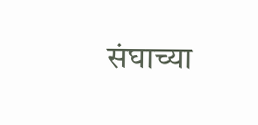संघाच्या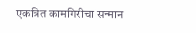एकत्रित कामगिरीचा सन्मान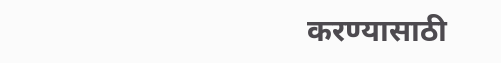करण्यासाठी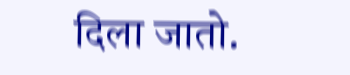दिला जातो.